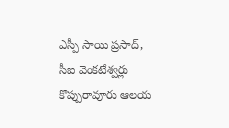ఎస్పీ సాయి ప్రసాద్, సీఐ వెంకటేశ్వర్లు కొప్పురావూరు ఆలయ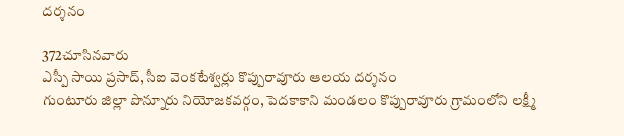దర్శనం

372చూసినవారు
ఎస్పీ సాయి ప్రసాద్, సీఐ వెంకటేశ్వర్లు కొప్పురావూరు ఆలయ దర్శనం
గుంటూరు జిల్లా పొన్నూరు నియోజకవర్గం, పెదకాకాని మండలం కొప్పురావూరు గ్రామంలోని లక్ష్మీ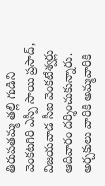తిరుపతమ్మ తల్లి గుడిని వెంకటగిరి ఎస్పీ సాయి ప్రసాద్, విజయవాడ సీఐ వెంకటేశ్వర్లు ఆదివారం దర్శించుకున్నారు. అర్చకులు వారికి అమ్మవారికి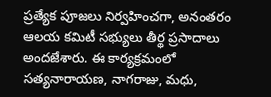ప్రత్యేక పూజలు నిర్వహించగా, అనంతరం ఆలయ కమిటీ సభ్యులు తీర్థ ప్రసాదాలు అందజేశారు. ఈ కార్యక్రమంలో సత్యనారాయణ, నాగరాజు, మధు,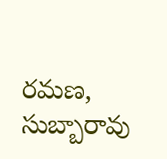రమణ, సుబ్బారావు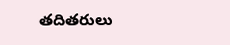తదితరులు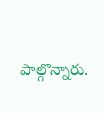పాల్గొన్నారు.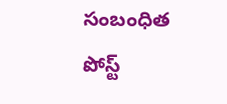సంబంధిత పోస్ట్